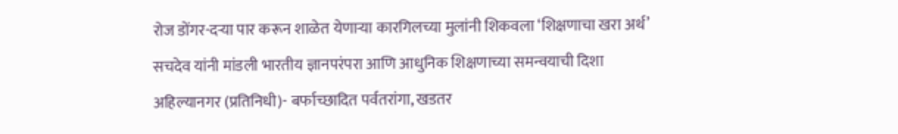रोज डोंगर-दऱ्या पार करून शाळेत येणाऱ्या कारगिलच्या मुलांनी शिकवला ‘शिक्षणाचा खरा अर्थ’
सचदेव यांनी मांडली भारतीय ज्ञानपरंपरा आणि आधुनिक शिक्षणाच्या समन्वयाची दिशा
अहिल्यानगर (प्रतिनिधी)- बर्फाच्छादित पर्वतरांगा, खडतर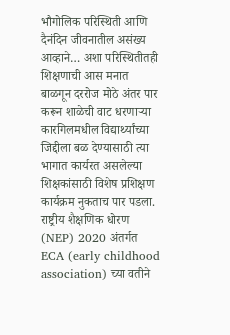भौगोलिक परिस्थिती आणि दैनंदिन जीवनातील असंख्य आव्हाने… अशा परिस्थितीतही शिक्षणाची आस मनात बाळगून दररोज मोठे अंतर पार करून शाळेची वाट धरणाऱ्या कारगिलमधील विद्यार्थ्यांच्या जिद्दीला बळ देण्यासाठी त्या भागात कार्यरत असलेल्या शिक्षकांसाठी विशेष प्रशिक्षण कार्यक्रम नुकताच पार पडला. राष्ट्रीय शैक्षणिक धोरण (NEP) 2020 अंतर्गत ECA (early childhood association) च्या वतीने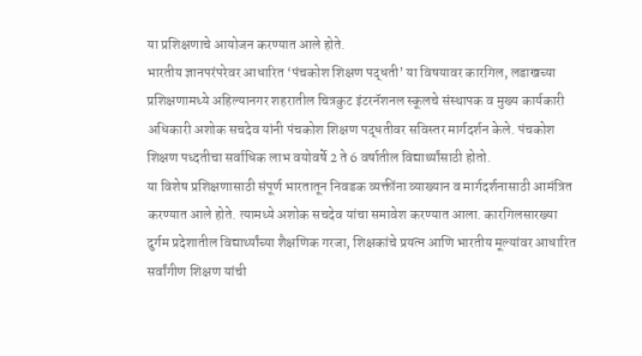या प्रशिक्षणाचे आयोजन करण्यात आले होते.
भारतीय ज्ञानपरंपरेवर आधारित ‘पंचकोश शिक्षण पद्धती’ या विषयावर कारगिल, लडाखच्या प्रशिक्षणामध्ये अहिल्यानगर शहरातील चित्रकुट इंटरनॅशनल स्कूलचे संस्थापक व मुख्य कार्यकारी अधिकारी अशोक सचदेव यांनी पंचकोश शिक्षण पद्धतीवर सविस्तर मार्गदर्शन केले. पंचकोश शिक्षण पध्दतीचा सर्वाधिक लाभ वयोवर्षे 2 ते 6 वर्षातील विद्यार्थ्यांसाठी होतो.
या विशेष प्रशिक्षणासाठी संपूर्ण भारतातून निवडक व्यक्तींना व्याख्यान व मार्गदर्शनासाठी आमंत्रित करण्यात आले होते. त्यामध्ये अशोक सचदेव यांचा समावेश करण्यात आला. कारगिलसारख्या दुर्गम प्रदेशातील विद्यार्थ्यांच्या शैक्षणिक गरजा, शिक्षकांचे प्रयत्न आणि भारतीय मूल्यांवर आधारित सर्वांगीण शिक्षण यांची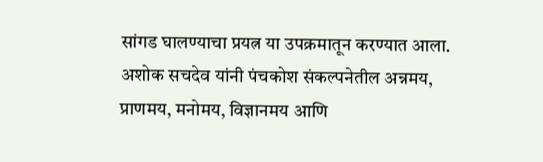सांगड घालण्याचा प्रयत्न या उपक्रमातून करण्यात आला.
अशोक सचदेव यांनी पंचकोश संकल्पनेतील अन्नमय, प्राणमय, मनोमय, विज्ञानमय आणि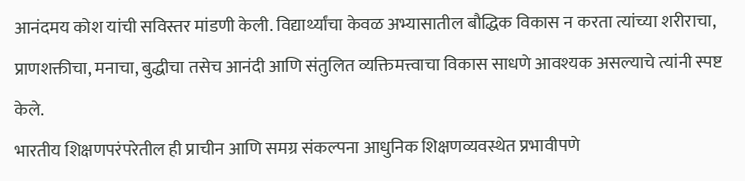आनंदमय कोश यांची सविस्तर मांडणी केली. विद्यार्थ्यांचा केवळ अभ्यासातील बौद्धिक विकास न करता त्यांच्या शरीराचा, प्राणशक्तीचा, मनाचा, बुद्धीचा तसेच आनंदी आणि संतुलित व्यक्तिमत्त्वाचा विकास साधणे आवश्यक असल्याचे त्यांनी स्पष्ट केले.
भारतीय शिक्षणपरंपरेतील ही प्राचीन आणि समग्र संकल्पना आधुनिक शिक्षणव्यवस्थेत प्रभावीपणे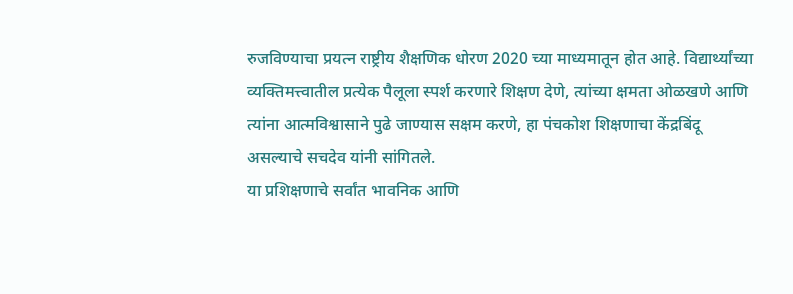रुजविण्याचा प्रयत्न राष्ट्रीय शैक्षणिक धोरण 2020 च्या माध्यमातून होत आहे. विद्यार्थ्यांच्या व्यक्तिमत्त्वातील प्रत्येक पैलूला स्पर्श करणारे शिक्षण देणे, त्यांच्या क्षमता ओळखणे आणि त्यांना आत्मविश्वासाने पुढे जाण्यास सक्षम करणे, हा पंचकोश शिक्षणाचा केंद्रबिंदू असल्याचे सचदेव यांनी सांगितले.
या प्रशिक्षणाचे सर्वांत भावनिक आणि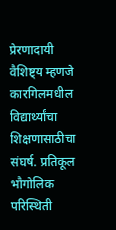प्रेरणादायी वैशिष्ट्य म्हणजे कारगिलमधील विद्यार्थ्यांचा शिक्षणासाठीचा संघर्ष. प्रतिकूल भौगोलिक परिस्थिती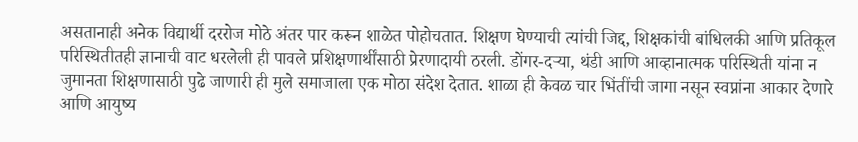असतानाही अनेक विद्यार्थी दररोज मोठे अंतर पार करून शाळेत पोहोचतात. शिक्षण घेण्याची त्यांची जिद्द, शिक्षकांची बांधिलकी आणि प्रतिकूल परिस्थितीतही ज्ञानाची वाट धरलेली ही पावले प्रशिक्षणार्थींसाठी प्रेरणादायी ठरली. डोंगर-दऱ्या, थंडी आणि आव्हानात्मक परिस्थिती यांना न जुमानता शिक्षणासाठी पुढे जाणारी ही मुले समाजाला एक मोठा संदेश देतात. शाळा ही केवळ चार भिंतींची जागा नसून स्वप्नांना आकार देणारे आणि आयुष्य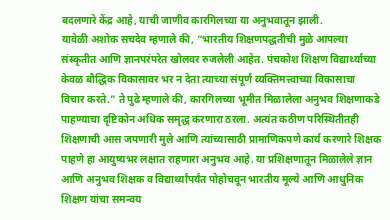बदलणारे केंद्र आहे, याची जाणीव कारगिलच्या या अनुभवातून झाली.
यावेळी अशोक सचदेव म्हणाले की, “भारतीय शिक्षणपद्धतीची मुळे आपल्या संस्कृतीत आणि ज्ञानपरंपरेत खोलवर रुजलेली आहेत. पंचकोश शिक्षण विद्यार्थ्याच्या केवळ बौद्धिक विकासावर भर न देता त्याच्या संपूर्ण व्यक्तिमत्त्वाच्या विकासाचा विचार करते.” ते पुढे म्हणाले की, कारगिलच्या भूमीत मिळालेला अनुभव शिक्षणाकडे पाहण्याचा दृष्टिकोन अधिक समृद्ध करणारा ठरला. अत्यंत कठीण परिस्थितीतही शिक्षणाची आस जपणारी मुले आणि त्यांच्यासाठी प्रामाणिकपणे कार्य करणारे शिक्षक पाहणे हा आयुष्यभर लक्षात राहणारा अनुभव आहे. या प्रशिक्षणातून मिळालेले ज्ञान आणि अनुभव शिक्षक व विद्यार्थ्यांपर्यंत पोहोचवून भारतीय मूल्ये आणि आधुनिक शिक्षण यांचा समन्वय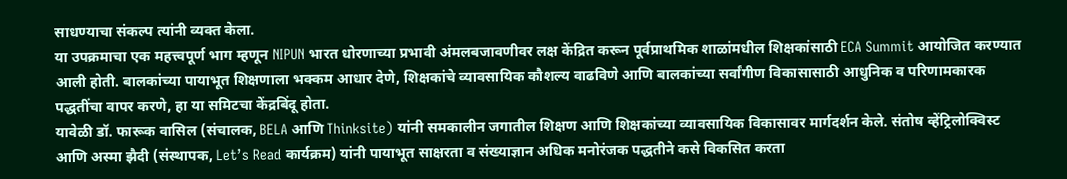साधण्याचा संकल्प त्यांनी व्यक्त केला.
या उपक्रमाचा एक महत्त्वपूर्ण भाग म्हणून NIPUN भारत धोरणाच्या प्रभावी अंमलबजावणीवर लक्ष केंद्रित करून पूर्वप्राथमिक शाळांमधील शिक्षकांसाठी ECA Summit आयोजित करण्यात आली होती. बालकांच्या पायाभूत शिक्षणाला भक्कम आधार देणे, शिक्षकांचे व्यावसायिक कौशल्य वाढविणे आणि बालकांच्या सर्वांगीण विकासासाठी आधुनिक व परिणामकारक पद्धतींचा वापर करणे, हा या समिटचा केंद्रबिंदू होता.
यावेळी डॉ. फारूक वासिल (संचालक, BELA आणि Thinksite) यांनी समकालीन जगातील शिक्षण आणि शिक्षकांच्या व्यावसायिक विकासावर मार्गदर्शन केले. संतोष व्हेंट्रिलोक्विस्ट आणि अस्मा झैदी (संस्थापक, Let’s Read कार्यक्रम) यांनी पायाभूत साक्षरता व संख्याज्ञान अधिक मनोरंजक पद्धतीने कसे विकसित करता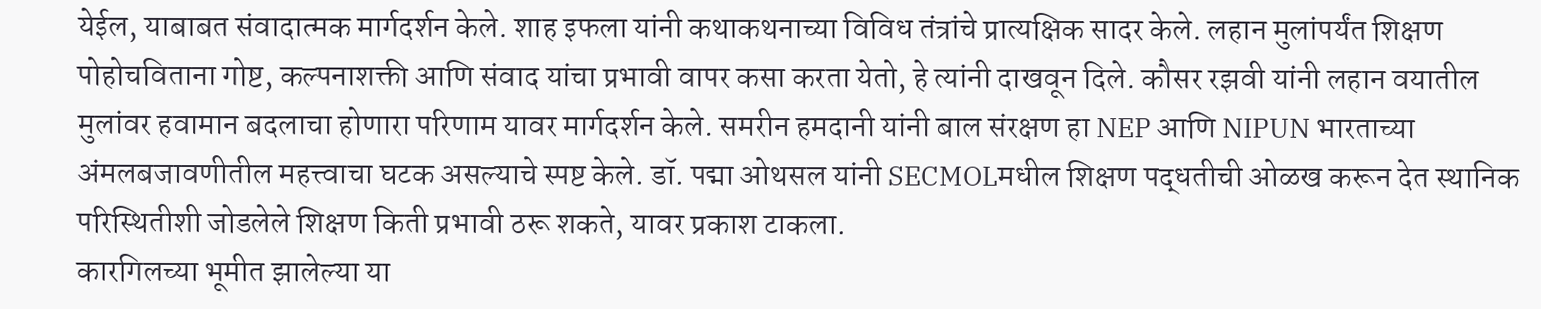येईल, याबाबत संवादात्मक मार्गदर्शन केले. शाह इफला यांनी कथाकथनाच्या विविध तंत्रांचे प्रात्यक्षिक सादर केले. लहान मुलांपर्यंत शिक्षण पोहोचविताना गोष्ट, कल्पनाशक्ती आणि संवाद यांचा प्रभावी वापर कसा करता येतो, हे त्यांनी दाखवून दिले. कौसर रझवी यांनी लहान वयातील मुलांवर हवामान बदलाचा होणारा परिणाम यावर मार्गदर्शन केले. समरीन हमदानी यांनी बाल संरक्षण हा NEP आणि NIPUN भारताच्या अंमलबजावणीतील महत्त्वाचा घटक असल्याचे स्पष्ट केले. डॉ. पद्मा ओथसल यांनी SECMOLमधील शिक्षण पद्धतीची ओळख करून देत स्थानिक परिस्थितीशी जोडलेले शिक्षण किती प्रभावी ठरू शकते, यावर प्रकाश टाकला.
कारगिलच्या भूमीत झालेल्या या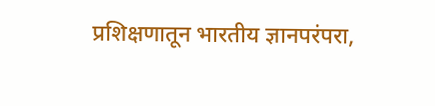प्रशिक्षणातून भारतीय ज्ञानपरंपरा,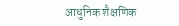आधुनिक शैक्षणिक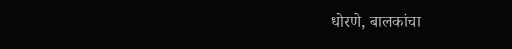धोरणे, बालकांचा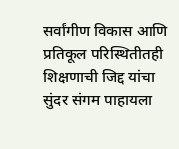सर्वांगीण विकास आणि प्रतिकूल परिस्थितीतही शिक्षणाची जिद्द यांचा सुंदर संगम पाहायला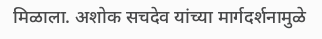मिळाला. अशोक सचदेव यांच्या मार्गदर्शनामुळे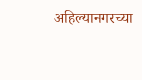अहिल्यानगरच्या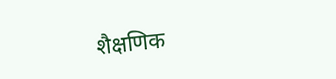शैक्षणिक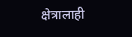क्षेत्रालाही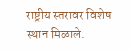राष्ट्रीय स्तरावर विशेष स्थान मिळाले.